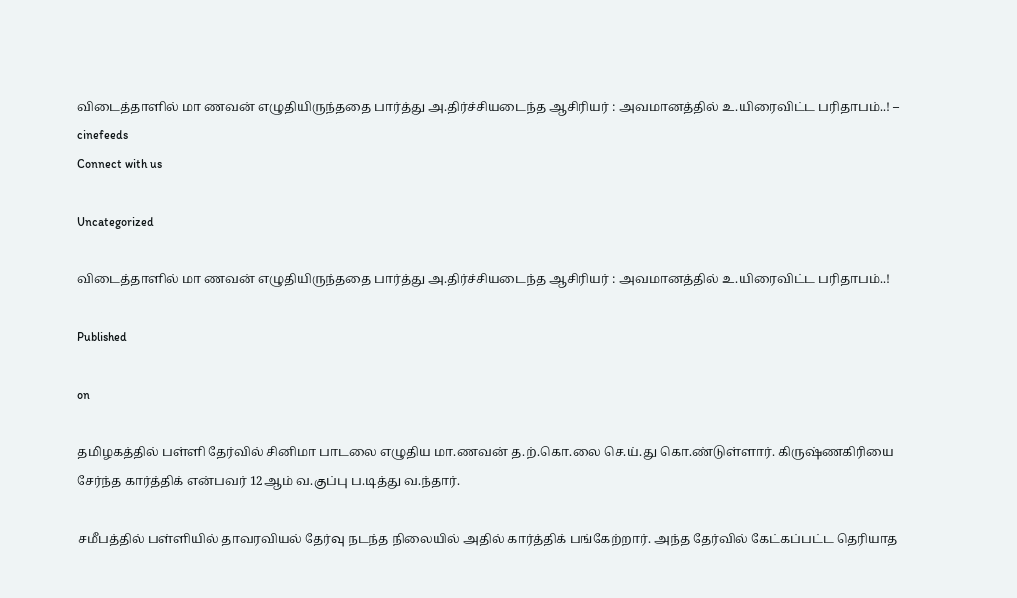விடைத்தாளில் மா ணவன் எழுதியிருந்ததை பார்த்து அ.திர்ச்சியடைந்த ஆசிரியர் : அவமானத்தில் உ.யிரைவிட்ட பரிதாபம்..! – cinefeeds
Connect with us

Uncategorized

விடைத்தாளில் மா ணவன் எழுதியிருந்ததை பார்த்து அ.திர்ச்சியடைந்த ஆசிரியர் : அவமானத்தில் உ.யிரைவிட்ட பரிதாபம்..!

Published

on

தமிழகத்தில் பள்ளி தேர்வில் சினிமா பாடலை எழுதிய மா.ணவன் த.ற்.கொ.லை செ.ய்.து கொ.ண்டுள்ளார். கிருஷ்ணகிரியை சேர்ந்த கார்த்திக் என்பவர் 12ஆம் வ.குப்பு ப.டித்து வ.ந்தார்.

சமீபத்தில் பள்ளியில் தாவரவியல் தேர்வு நடந்த நிலையில் அதில் கார்த்திக் பங்கேற்றார். அந்த தேர்வில் கேட்கப்பட்ட தெரியாத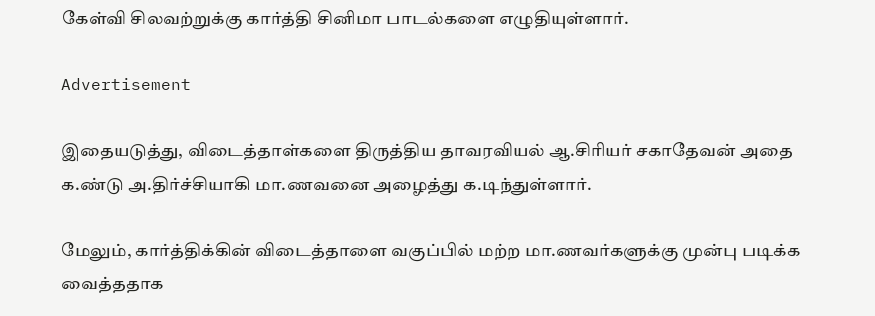கேள்வி சிலவற்றுக்கு கார்த்தி சினிமா பாடல்களை எழுதியுள்ளார்.

Advertisement

இதையடுத்து, விடைத்தாள்களை திருத்திய தாவரவியல் ஆ.சிரியர் சகாதேவன் அதை க.ண்டு அ.திர்ச்சியாகி மா.ணவனை அழைத்து க.டிந்துள்ளார்.

மேலும், கார்த்திக்கின் விடைத்தாளை வகுப்பில் மற்ற மா.ணவர்களுக்கு முன்பு படிக்க வைத்ததாக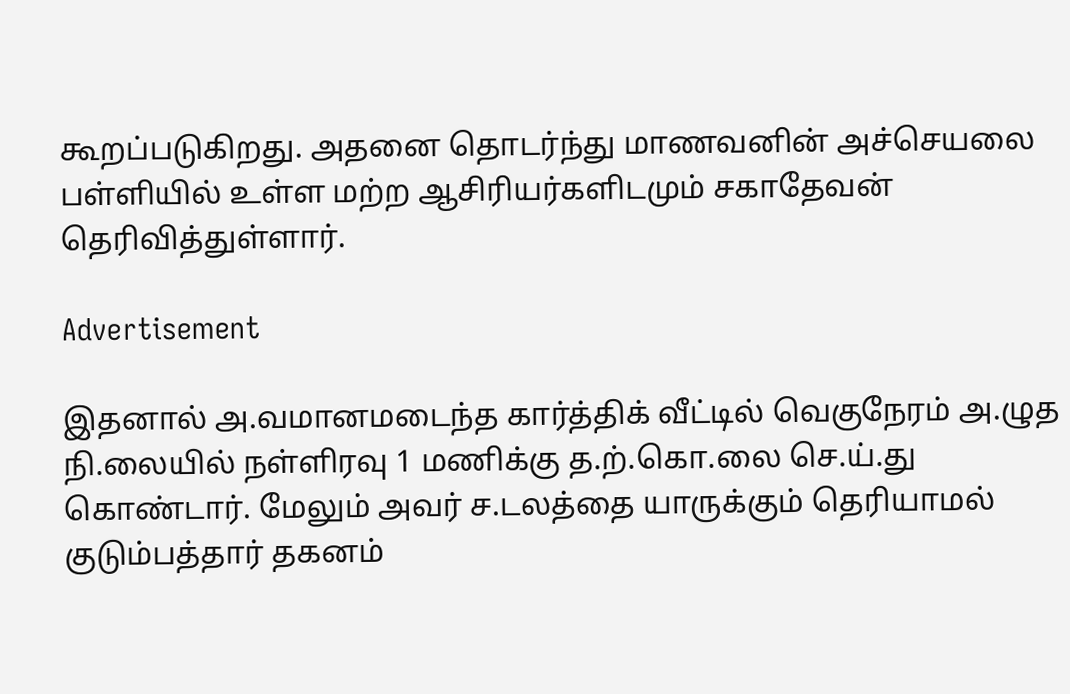கூறப்படுகிறது. அதனை தொடர்ந்து மாணவனின் அச்செயலை பள்ளியில் உள்ள மற்ற ஆசிரியர்களிடமும் சகாதேவன் தெரிவித்துள்ளார்.

Advertisement

இதனால் அ.வமானமடைந்த கார்த்திக் வீட்டில் வெகுநேரம் அ.ழுத நி.லையில் நள்ளிரவு 1 மணிக்கு த.ற்.கொ.லை செ.ய்.து கொண்டார். மேலும் அவர் ச.டலத்தை யாருக்கும் தெரியாமல் குடும்பத்தார் தகனம்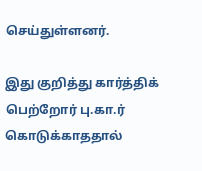செய்துள்ளனர்.

இது குறித்து கார்த்திக் பெற்றோர் பு.கா.ர் கொடுக்காததால்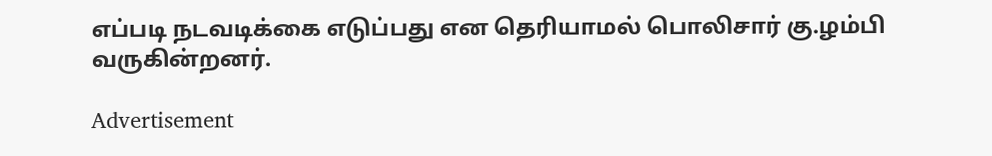எப்படி நடவடிக்கை எடுப்பது என தெரியாமல் பொலிசார் கு.ழம்பி வருகின்றனர்.

Advertisement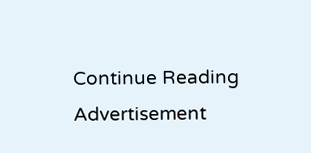Continue Reading
Advertisement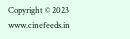Copyright © 2023 www.cinefeeds.in